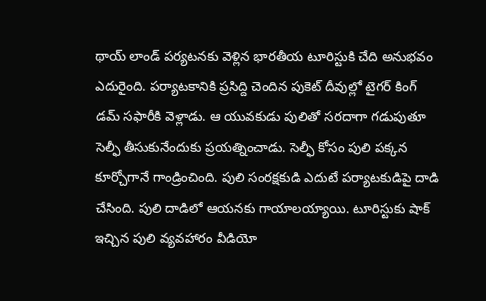థాయ్ లాండ్ పర్యటనకు వెళ్లిన భారతీయ టూరిస్టుకి చేది అనుభవం ఎదురైంది. పర్యాటకానికి ప్రసిద్ది చెందిన పుకెట్ దీవుల్లో టైగర్ కింగ్ డమ్ సఫారీకి వెళ్లాడు. ఆ యువకుడు పులితో సరదాగా గడుపుతూ సెల్ఫీ తీసుకునేందుకు ప్రయత్నించాడు. సెల్ఫీ కోసం పులి పక్కన కూర్చోగానే గాండ్రించింది. పులి సంరక్షకుడి ఎదుటే పర్యాటకుడిపై దాడి చేసింది. పులి దాడిలో ఆయనకు గాయాలయ్యాయి. టూరిస్టుకు షాక్ ఇచ్చిన పులి వ్యవహారం వీడియో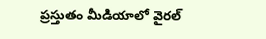ప్రస్తుతం మీడియాలో వైరల్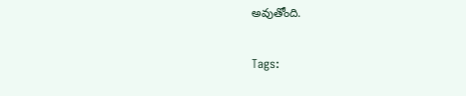అవుతోంది.

Tags: